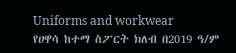Uniforms and workwear
የሀዋሳ ከተማ ስፖርት ክለብ በ2019 ዓ/ም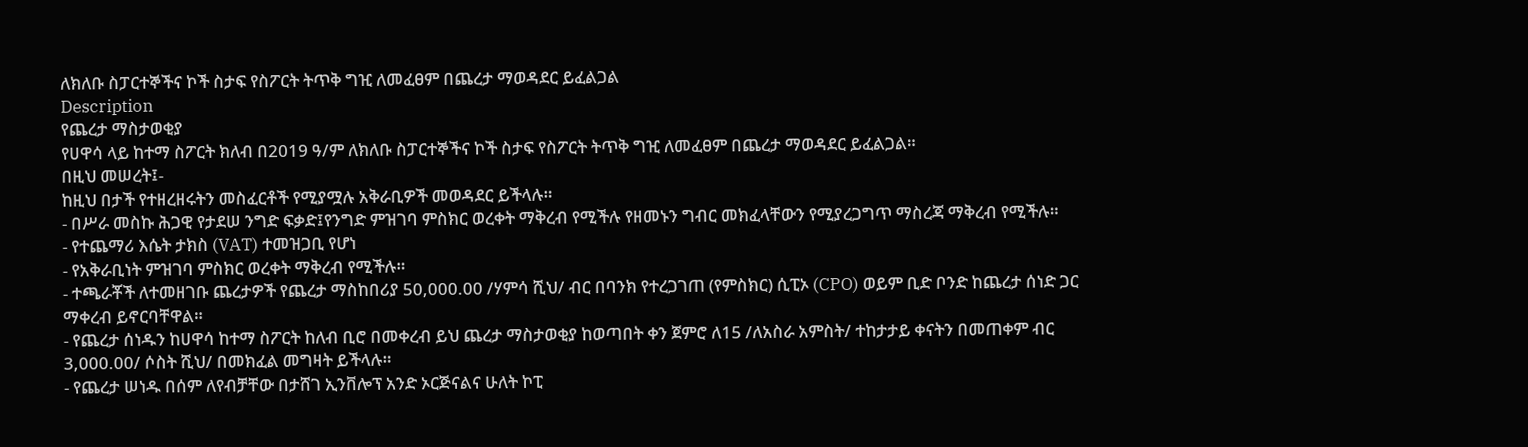ለክለቡ ስፓርተኞችና ኮች ስታፍ የስፖርት ትጥቅ ግዢ ለመፈፀም በጨረታ ማወዳደር ይፈልጋል
Description
የጨረታ ማስታወቂያ
የሀዋሳ ላይ ከተማ ስፖርት ክለብ በ2019 ዓ/ም ለክለቡ ስፓርተኞችና ኮች ስታፍ የስፖርት ትጥቅ ግዢ ለመፈፀም በጨረታ ማወዳደር ይፈልጋል።
በዚህ መሠረት፤-
ከዚህ በታች የተዘረዘሩትን መስፈርቶች የሚያሟሉ አቅራቢዎች መወዳደር ይችላሉ።
- በሥራ መስኩ ሕጋዊ የታደሠ ንግድ ፍቃድ፤የንግድ ምዝገባ ምስክር ወረቀት ማቅረብ የሚችሉ የዘመኑን ግብር መክፈላቸውን የሚያረጋግጥ ማስረጃ ማቅረብ የሚችሉ።
- የተጨማሪ እሴት ታክስ (VAT) ተመዝጋቢ የሆነ
- የአቅራቢነት ምዝገባ ምስክር ወረቀት ማቅረብ የሚችሉ።
- ተጫራቾች ለተመዘገቡ ጨረታዎች የጨረታ ማስከበሪያ 50,000.00 /ሃምሳ ሺህ/ ብር በባንክ የተረጋገጠ (የምስክር) ሲፒኦ (CPO) ወይም ቢድ ቦንድ ከጨረታ ሰነድ ጋር ማቀረብ ይኖርባቸዋል።
- የጨረታ ሰነዱን ከሀዋሳ ከተማ ስፖርት ከለብ ቢሮ በመቀረብ ይህ ጨረታ ማስታወቂያ ከወጣበት ቀን ጀምሮ ለ15 /ለአስራ አምስት/ ተከታታይ ቀናትን በመጠቀም ብር 3,000.00/ ሶስት ሺህ/ በመክፈል መግዛት ይችላሉ።
- የጨረታ ሠነዱ በሰም ለየብቻቸው በታሸገ ኢንቨሎፕ አንድ ኦርጅናልና ሁለት ኮፒ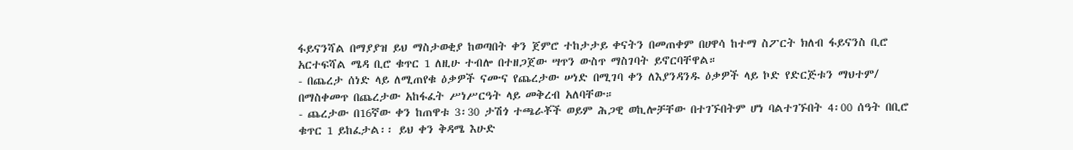ፋይናንሻል በማያያዝ ይህ ማስታወቂያ ከወጣበት ቀን ጀምሮ ተከታታይ ቀናትን በመጠቀም በሀዋሳ ከተማ ስፖርት ክለብ ፋይናንስ ቢሮ አርተፍሻል ሜዳ ቢሮ ቁጥር 1 ለዚሁ ተብሎ በተዘጋጀው ሣጥን ውስጥ ማስገባት ይኖርባቸዋል።
- በጨረታ ሰነድ ላይ ለሚጠየቁ ዕቃዎች ናሙና የጨረታው ሠነድ በሚገባ ቀን ለእያንዳንዱ ዕቃዎች ላይ ኮድ የድርጅቱን ማህተም/ በማስቀመጥ በጨረታው አከፋፈት ሥነሥርዓት ላይ መቅረብ አለባቸው።
- ጨረታው በ16ኛው ቀን ከጠዋቱ 3፡30 ታሽጎ ተጫራቾች ወይም ሕጋዊ ወኪሎቻቸው በተገኙበትም ሆነ ባልተገኙበት 4፡00 ሰዓት በቢሮ ቁጥር 1 ይከፈታል፡፡ ይህ ቀን ቅዳሜ እሁድ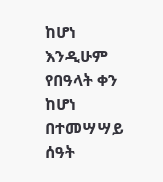ከሆነ እንዲሁም የበዓላት ቀን ከሆነ በተመሣሣይ ሰዓት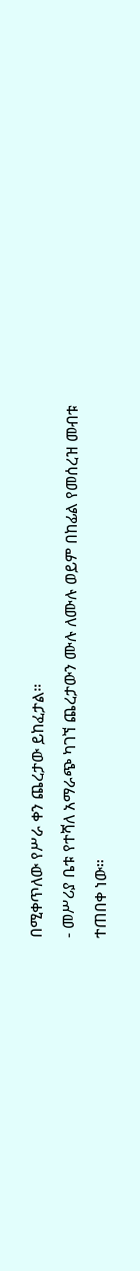በሚቀጥለው የሥራ ቀን ጨረታው ይከፈታል።
- መሥሪያ ቤቱ የተሻለ አማራጭ ካገኘ ጨረታውን ሙሉ ለሙሉ ወይም በከፊል የመሰረዝ መብቱ ተጠበቀ ነው።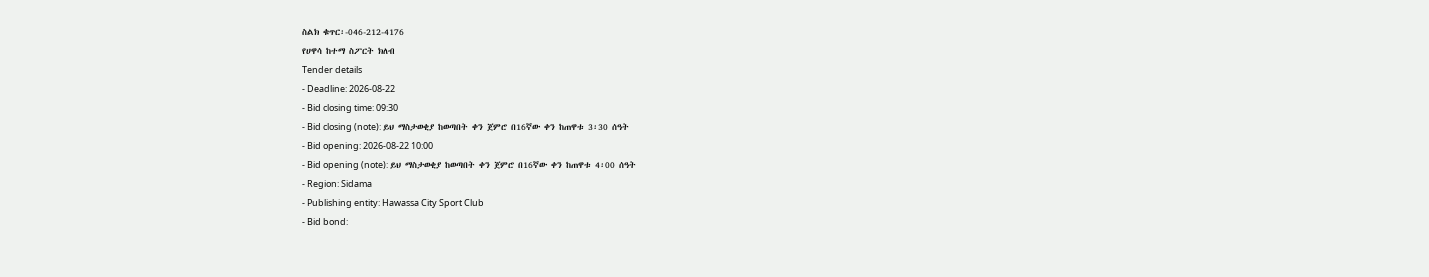ስልክ ቁጥር፡-046-212-4176
የሀዋሳ ከተማ ስፖርት ክለብ
Tender details
- Deadline: 2026-08-22
- Bid closing time: 09:30
- Bid closing (note): ይህ ማስታወቂያ ከወጣበት ቀን ጀምሮ በ16ኛው ቀን ከጠዋቱ 3፡30 ሰዓት
- Bid opening: 2026-08-22 10:00
- Bid opening (note): ይህ ማስታወቂያ ከወጣበት ቀን ጀምሮ በ16ኛው ቀን ከጠዋቱ 4፡00 ሰዓት
- Region: Sidama
- Publishing entity: Hawassa City Sport Club
- Bid bond: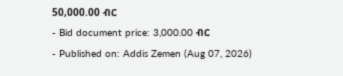50,000.00 ብር
- Bid document price: 3,000.00 ብር
- Published on: Addis Zemen (Aug 07, 2026)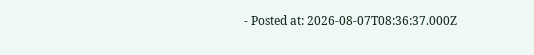- Posted at: 2026-08-07T08:36:37.000Z